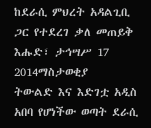ከደራሲ ምህረት አዳልጊቢ ጋር የተደረገ ቃለ መጠይቅ
እሑድ፣ ታኅሣሥ 17 2014ማስታወቂያ
ትውልድ እና እድገቷ አዲስ አበባ የሆነችው ወጣት ደራሲ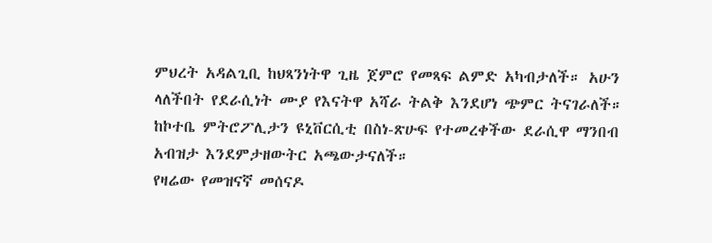ምህረት አዳልጊቢ ከህጻንነትዋ ጊዜ ጀምሮ የመጻፍ ልምድ አካብታለች። አሁን ላለችበት የደራሲነት ሙያ የእናትዋ አሻራ ትልቅ እንደሆነ ጭምር ትናገራለች። ከኮተቤ ምትሮፖሊታን ዩኒቨርሲቲ በስነ-ጽሁፍ የተመረቀችው ደራሲዋ ማንበብ አብዝታ እንደምታዘውትር አጫውታናለች።
የዛሬው የመዝናኛ መሰናዶ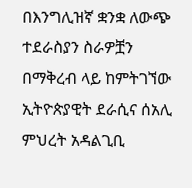በእንግሊዝኛ ቋንቋ ለውጭ ተደራስያን ስራዎቿን በማቅረብ ላይ ከምትገኘው ኢትዮጵያዊት ደራሲና ሰአሊ ምህረት አዳልጊቢ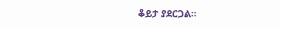ቆይታ ያደርጋል።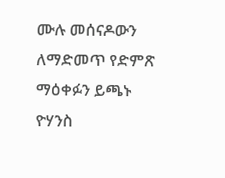ሙሉ መሰናዶውን ለማድመጥ የድምጽ ማዕቀፉን ይጫኑ
ዮሃንስ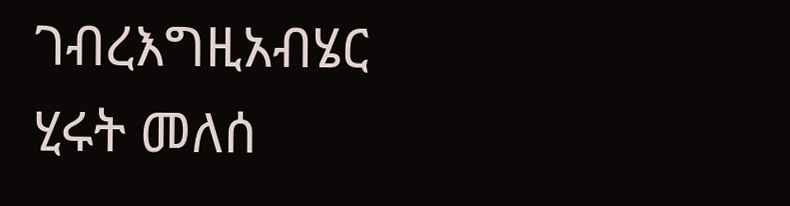ገብረእግዚአብሄር
ሂሩት መለሰ